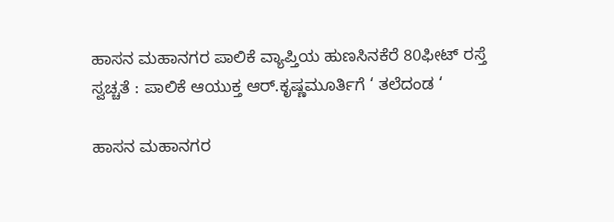ಹಾಸನ ಮಹಾನಗರ ಪಾಲಿಕೆ ವ್ಯಾಪ್ತಿಯ ಹುಣಸಿನಕೆರೆ 80ಫೀಟ್ ರಸ್ತೆ ಸ್ವಚ್ಚತೆ : ಪಾಲಿಕೆ ಆಯುಕ್ತ ಆರ್.ಕೃಷ್ಣಮೂರ್ತಿಗೆ ‘ ತಲೆದಂಡ ‘

ಹಾಸನ ಮಹಾನಗರ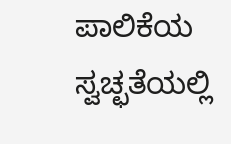ಪಾಲಿಕೆಯ ಸ್ವಚ್ಛತೆಯಲ್ಲಿ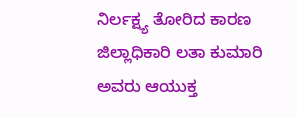ನಿರ್ಲಕ್ಷ್ಯ ತೋರಿದ ಕಾರಣ ಜಿಲ್ಲಾಧಿಕಾರಿ ಲತಾ ಕುಮಾರಿ ಅವರು ಆಯುಕ್ತ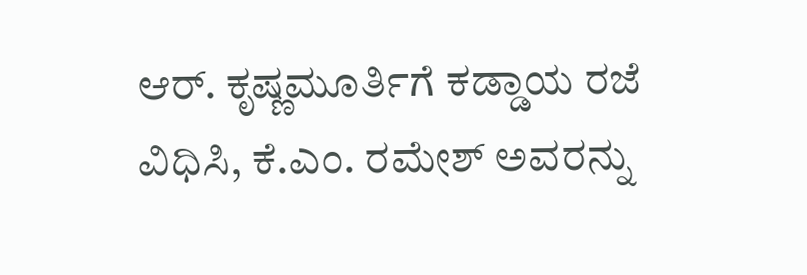ಆರ್. ಕೃಷ್ಣಮೂರ್ತಿಗೆ ಕಡ್ಡಾಯ ರಜೆ ವಿಧಿಸಿ, ಕೆ.ಎಂ. ರಮೇಶ್ ಅವರನ್ನು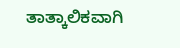ತಾತ್ಕಾಲಿಕವಾಗಿ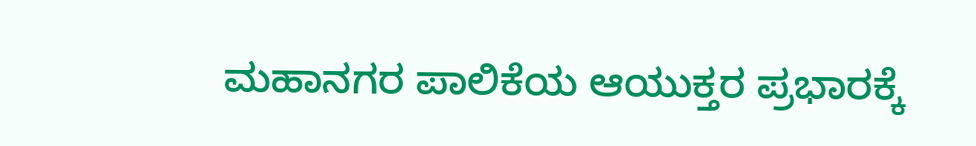ಮಹಾನಗರ ಪಾಲಿಕೆಯ ಆಯುಕ್ತರ ಪ್ರಭಾರಕ್ಕೆ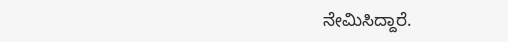ನೇಮಿಸಿದ್ದಾರೆ.